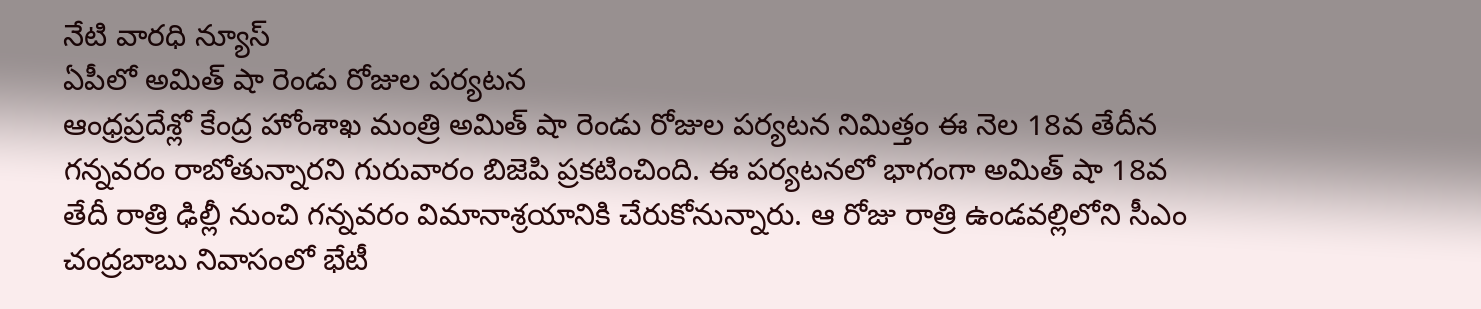నేటి వారధి న్యూస్
ఏపీలో అమిత్ షా రెండు రోజుల పర్యటన
ఆంధ్రప్రదేశ్లో కేంద్ర హోంశాఖ మంత్రి అమిత్ షా రెండు రోజుల పర్యటన నిమిత్తం ఈ నెల 18వ తేదీన గన్నవరం రాబోతున్నారని గురువారం బిజెపి ప్రకటించింది. ఈ పర్యటనలో భాగంగా అమిత్ షా 18వ తేదీ రాత్రి ఢిల్లీ నుంచి గన్నవరం విమానాశ్రయానికి చేరుకోనున్నారు. ఆ రోజు రాత్రి ఉండవల్లిలోని సీఎం చంద్రబాబు నివాసంలో భేటీ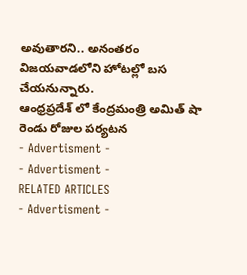అవుతారని.. అనంతరం విజయవాడలోని హోటల్లో బస చేయనున్నారు.
ఆంధ్రప్రదేశ్ లో కేంద్రమంత్రి అమిత్ షా రెండు రోజుల పర్యటన
- Advertisment -
- Advertisment -
RELATED ARTICLES
- Advertisment -